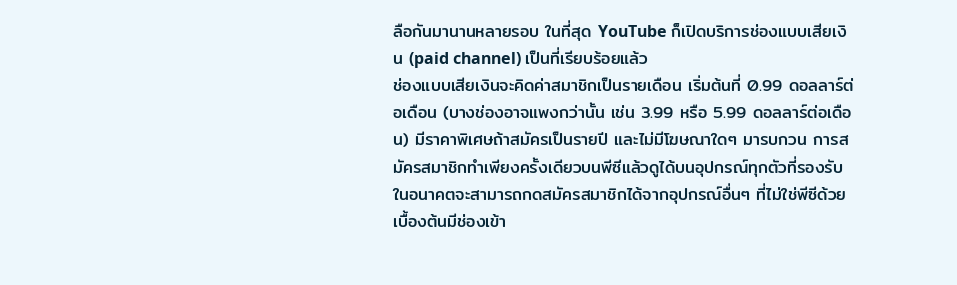ลือกันมานานหลายรอบ ในที่สุด YouTube ก็เปิดบริการช่องแบบเสียเงิน (paid channel) เป็นที่เรียบร้อยแล้ว
ช่องแบบเสียเงินจะคิดค่าสมาชิกเป็นรายเดือน เริ่มต้นที่ 0.99 ดอลลาร์ต่อเดือน (บางช่องอาจแพงกว่านั้น เช่น 3.99 หรือ 5.99 ดอลลาร์ต่อเดือน) มีราคาพิเศษถ้าสมัครเป็นรายปี และไม่มีโฆษณาใดๆ มารบกวน การสมัครสมาชิกทำเพียงครั้งเดียวบนพีซีแล้วดูได้บนอุปกรณ์ทุกตัวที่รองรับ ในอนาคตจะสามารถกดสมัครสมาชิกได้จากอุปกรณ์อื่นๆ ที่ไม่ใช่พีซีด้วย
เบื้องต้นมีช่องเข้า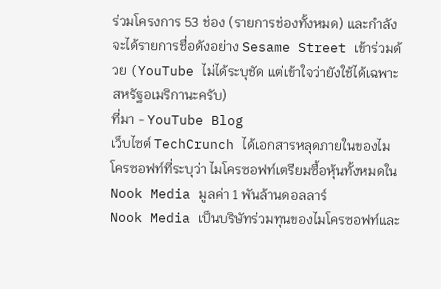ร่วมโครงการ 53 ช่อง (รายการช่องทั้งหมด) และกำลังจะได้รายการชื่อดังอย่าง Sesame Street เข้าร่วมด้วย (YouTube ไม่ได้ระบุชัด แต่เข้าใจว่ายังใช้ได้เฉพาะสหรัฐอเมริกานะครับ)
ที่มา - YouTube Blog
เว็บไซต์ TechCrunch ได้เอกสารหลุดภายในของไมโครซอฟท์ที่ระบุว่า ไมโครซอฟท์เตรียมซื้อหุ้นทั้งหมดใน Nook Media มูลค่า 1 พันล้านดอลลาร์
Nook Media เป็นบริษัทร่วมทุนของไมโครซอฟท์และ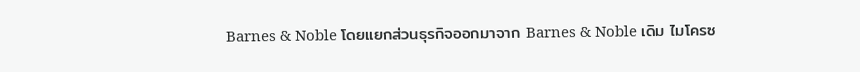Barnes & Noble โดยแยกส่วนธุรกิจออกมาจาก Barnes & Noble เดิม ไมโครซ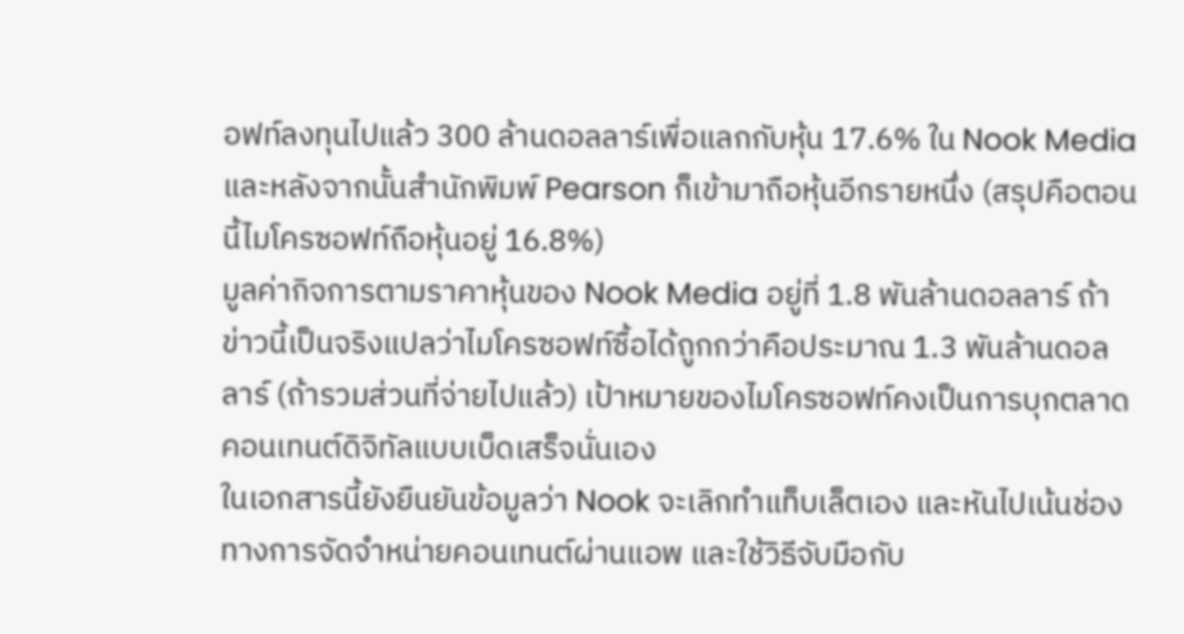อฟท์ลงทุนไปแล้ว 300 ล้านดอลลาร์เพื่อแลกกับหุ้น 17.6% ใน Nook Media และหลังจากนั้นสำนักพิมพ์ Pearson ก็เข้ามาถือหุ้นอีกรายหนึ่ง (สรุปคือตอนนี้ไมโครซอฟท์ถือหุ้นอยู่ 16.8%)
มูลค่ากิจการตามราคาหุ้นของ Nook Media อยู่ที่ 1.8 พันล้านดอลลาร์ ถ้าข่าวนี้เป็นจริงแปลว่าไมโครซอฟท์ซื้อได้ถูกกว่าคือประมาณ 1.3 พันล้านดอลลาร์ (ถ้ารวมส่วนที่จ่ายไปแล้ว) เป้าหมายของไมโครซอฟท์คงเป็นการบุกตลาดคอนเทนต์ดิจิทัลแบบเบ็ดเสร็จนั่นเอง
ในเอกสารนี้ยังยืนยันข้อมูลว่า Nook จะเลิกทำแท็บเล็ตเอง และหันไปเน้นช่องทางการจัดจำหน่ายคอนเทนต์ผ่านแอพ และใช้วิธีจับมือกับ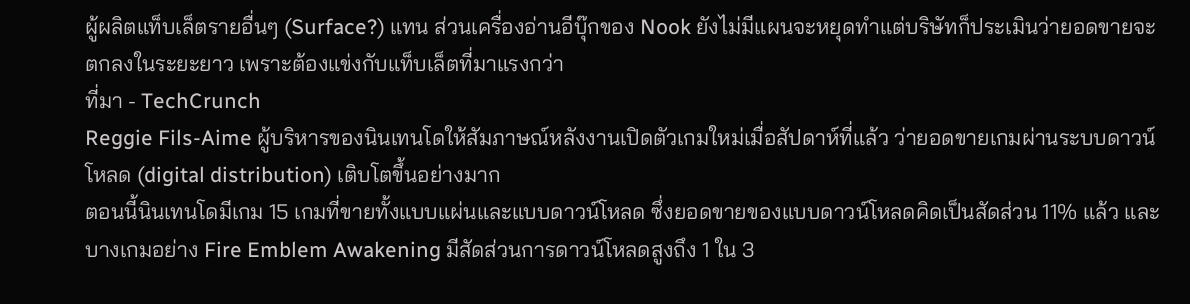ผู้ผลิตแท็บเล็ตรายอื่นๆ (Surface?) แทน ส่วนเครื่องอ่านอีบุ๊กของ Nook ยังไม่มีแผนจะหยุดทำแต่บริษัทก็ประเมินว่ายอดขายจะตกลงในระยะยาว เพราะต้องแข่งกับแท็บเล็ตที่มาแรงกว่า
ที่มา - TechCrunch
Reggie Fils-Aime ผู้บริหารของนินเทนโดให้สัมภาษณ์หลังงานเปิดตัวเกมใหม่เมื่อสัปดาห์ที่แล้ว ว่ายอดขายเกมผ่านระบบดาวน์โหลด (digital distribution) เติบโตขึ้นอย่างมาก
ตอนนี้นินเทนโดมีเกม 15 เกมที่ขายทั้งแบบแผ่นและแบบดาวน์โหลด ซึ่งยอดขายของแบบดาวน์โหลดคิดเป็นสัดส่วน 11% แล้ว และบางเกมอย่าง Fire Emblem Awakening มีสัดส่วนการดาวน์โหลดสูงถึง 1 ใน 3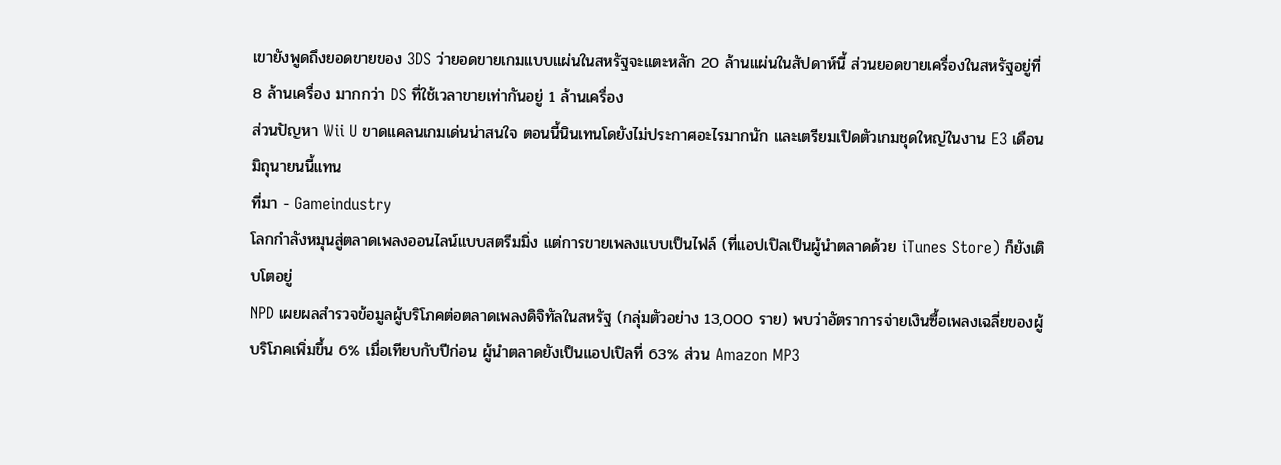เขายังพูดถึงยอดขายของ 3DS ว่ายอดขายเกมแบบแผ่นในสหรัฐจะแตะหลัก 20 ล้านแผ่นในสัปดาห์นี้ ส่วนยอดขายเครื่องในสหรัฐอยู่ที่ 8 ล้านเครื่อง มากกว่า DS ที่ใช้เวลาขายเท่ากันอยู่ 1 ล้านเครื่อง
ส่วนปัญหา Wii U ขาดแคลนเกมเด่นน่าสนใจ ตอนนี้นินเทนโดยังไม่ประกาศอะไรมากนัก และเตรียมเปิดตัวเกมชุดใหญ่ในงาน E3 เดือนมิถุนายนนี้แทน
ที่มา - Gameindustry
โลกกำลังหมุนสู่ตลาดเพลงออนไลน์แบบสตรีมมิ่ง แต่การขายเพลงแบบเป็นไฟล์ (ที่แอปเปิลเป็นผู้นำตลาดด้วย iTunes Store) ก็ยังเติบโตอยู่
NPD เผยผลสำรวจข้อมูลผู้บริโภคต่อตลาดเพลงดิจิทัลในสหรัฐ (กลุ่มตัวอย่าง 13,000 ราย) พบว่าอัตราการจ่ายเงินซื้อเพลงเฉลี่ยของผู้บริโภคเพิ่มขึ้น 6% เมื่อเทียบกับปีก่อน ผู้นำตลาดยังเป็นแอปเปิลที่ 63% ส่วน Amazon MP3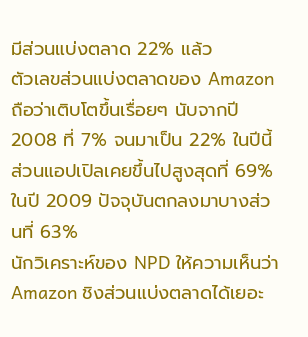มีส่วนแบ่งตลาด 22% แล้ว
ตัวเลขส่วนแบ่งตลาดของ Amazon ถือว่าเติบโตขึ้นเรื่อยๆ นับจากปี 2008 ที่ 7% จนมาเป็น 22% ในปีนี้ ส่วนแอปเปิลเคยขึ้นไปสูงสุดที่ 69% ในปี 2009 ปัจจุบันตกลงมาบางส่วนที่ 63%
นักวิเคราะห์ของ NPD ให้ความเห็นว่า Amazon ชิงส่วนแบ่งตลาดได้เยอะ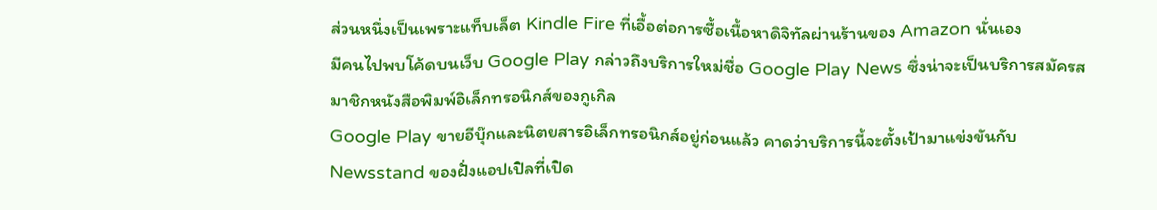ส่วนหนึ่งเป็นเพราะแท็บเล็ต Kindle Fire ที่เอื้อต่อการซื้อเนื้อหาดิจิทัลผ่านร้านของ Amazon นั่นเอง
มีคนไปพบโค้ดบนเว็บ Google Play กล่าวถึงบริการใหม่ชื่อ Google Play News ซึ่งน่าจะเป็นบริการสมัครสมาชิกหนังสือพิมพ์อิเล็กทรอนิกส์ของกูเกิล
Google Play ขายอีบุ๊กและนิตยสารอิเล็กทรอนิกส์อยู่ก่อนแล้ว คาดว่าบริการนี้จะตั้งเป้ามาแข่งขันกับ Newsstand ของฝั่งแอปเปิลที่เปิด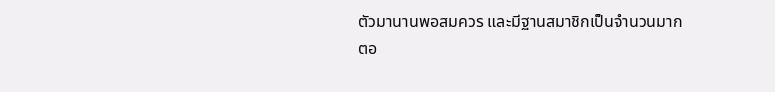ตัวมานานพอสมควร และมีฐานสมาชิกเป็นจำนวนมาก
ตอ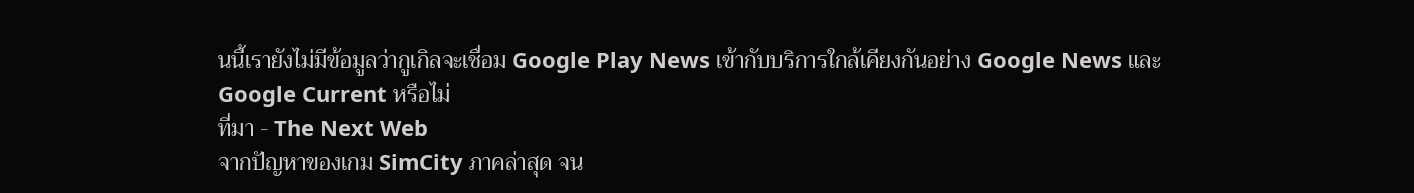นนี้เรายังไม่มีข้อมูลว่ากูเกิลจะเชื่อม Google Play News เข้ากับบริการใกล้เคียงกันอย่าง Google News และ Google Current หรือไม่
ที่มา - The Next Web
จากปัญหาของเกม SimCity ภาคล่าสุด จน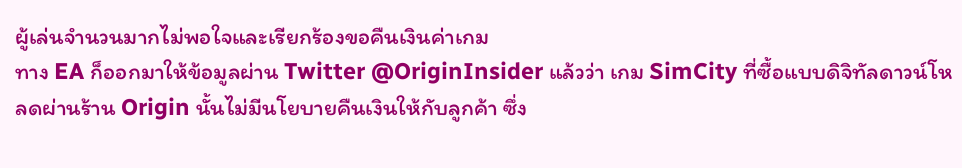ผู้เล่นจำนวนมากไม่พอใจและเรียกร้องขอคืนเงินค่าเกม
ทาง EA ก็ออกมาให้ข้อมูลผ่าน Twitter @OriginInsider แล้วว่า เกม SimCity ที่ซื้อแบบดิจิทัลดาวน์โหลดผ่านร้าน Origin นั้นไม่มีนโยบายคืนเงินให้กับลูกค้า ซึ่ง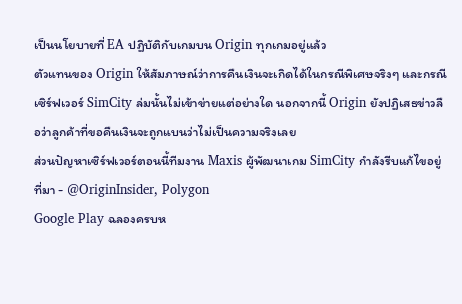เป็นนโยบายที่ EA ปฏิบัติกับเกมบน Origin ทุกเกมอยู่แล้ว
ตัวแทนของ Origin ให้สัมภาษณ์ว่าการคืนเงินจะเกิดได้ในกรณีพิเศษจริงๆ และกรณีเซิร์ฟเวอร์ SimCity ล่มนั้นไม่เข้าข่ายแต่อย่างใด นอกจากนี้ Origin ยังปฏิเสธข่าวลือว่าลูกค้าที่ขอคืนเงินจะถูกแบนว่าไม่เป็นความจริงเลย
ส่วนปัญหาเซิร์ฟเวอร์ตอนนี้ทีมงาน Maxis ผู้พัฒนาเกม SimCity กำลังรีบแก้ไขอยู่
ที่มา - @OriginInsider, Polygon
Google Play ฉลองครบห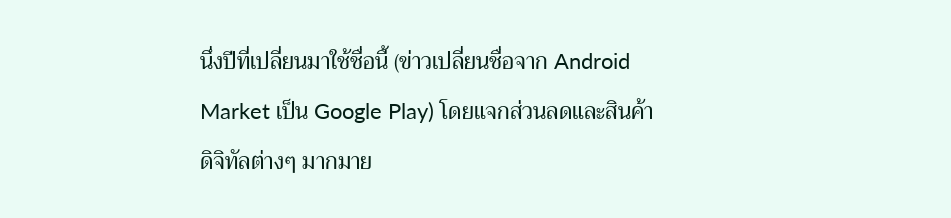นึ่งปีที่เปลี่ยนมาใช้ชื่อนี้ (ข่าวเปลี่ยนชื่อจาก Android Market เป็น Google Play) โดยแจกส่วนลดและสินค้าดิจิทัลต่างๆ มากมาย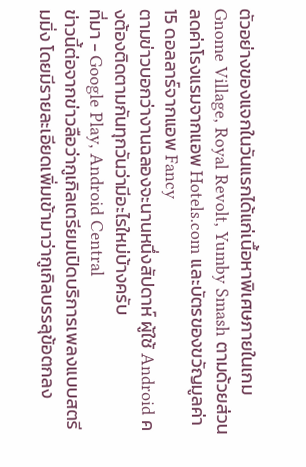ตัวอย่างของแจกในวันแรกได้แก่เนื้อหาพิเศษภายในเกม Gnome Village, Royal Revolt, Yumby Smash ตามด้วยส่วนลดค่าโรงแรมจากแอพ Hotels.com และบัตรของขวัญมูลค่า 15 ดอลลาร์จากแอพ Fancy
ตามข่าวบอกว่างานฉลองจะนานหนึ่งสัปดาห์ ผู้ใช้ Android คงต้องติดตามกันทุกวันว่ามีอะไรใหม่บ้างครับ
ที่มา - Google Play, Android Central
ข่าวนี้ต่อจากข่าวลือว่ากูเกิลเตรียมเปิดบริการเพลงแบบสตรีมมิ่ง โดยมีรายละเอียดเพิ่มเข้ามาว่ากูเกิลบรรลุข้อตกลง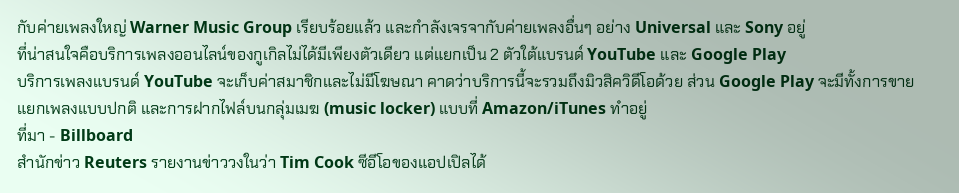กับค่ายเพลงใหญ่ Warner Music Group เรียบร้อยแล้ว และกำลังเจรจากับค่ายเพลงอื่นๆ อย่าง Universal และ Sony อยู่
ที่น่าสนใจคือบริการเพลงออนไลน์ของกูเกิลไม่ได้มีเพียงตัวเดียว แต่แยกเป็น 2 ตัวใต้แบรนด์ YouTube และ Google Play
บริการเพลงแบรนด์ YouTube จะเก็บค่าสมาชิกและไม่มีโฆษณา คาดว่าบริการนี้จะรวมถึงมิวสิควิดีโอด้วย ส่วน Google Play จะมีทั้งการขายแยกเพลงแบบปกติ และการฝากไฟล์บนกลุ่มเมฆ (music locker) แบบที่ Amazon/iTunes ทำอยู่
ที่มา - Billboard
สำนักข่าว Reuters รายงานข่าววงในว่า Tim Cook ซีอีโอของแอปเปิลได้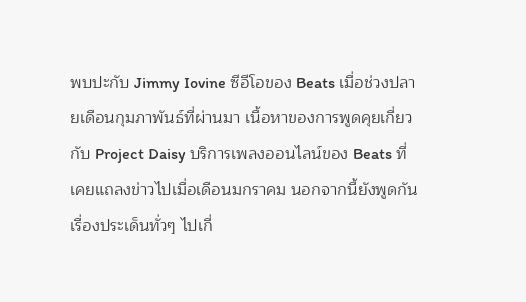พบปะกับ Jimmy Iovine ซีอีโอของ Beats เมื่อช่วงปลายเดือนกุมภาพันธ์ที่ผ่านมา เนื้อหาของการพูดคุยเกี่ยวกับ Project Daisy บริการเพลงออนไลน์ของ Beats ที่เคยแถลงข่าวไปเมื่อเดือนมกราคม นอกจากนี้ยังพูดกันเรื่องประเด็นทั่วๆ ไปเกี่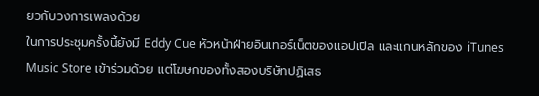ยวกับวงการเพลงด้วย
ในการประชุมครั้งนี้ยังมี Eddy Cue หัวหน้าฝ่ายอินเทอร์เน็ตของแอปเปิล และแกนหลักของ iTunes Music Store เข้าร่วมด้วย แต่โฆษกของทั้งสองบริษัทปฏิเสธ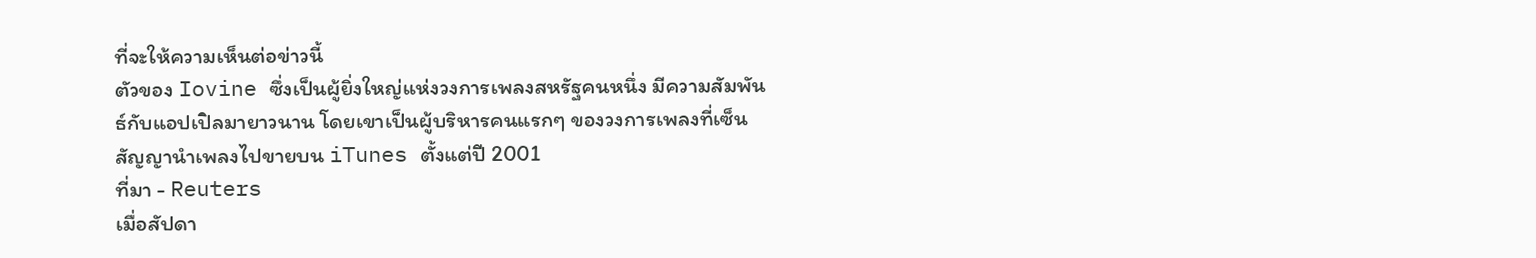ที่จะให้ความเห็นต่อข่าวนี้
ตัวของ Iovine ซึ่งเป็นผู้ยิ่งใหญ่แห่งวงการเพลงสหรัฐคนหนึ่ง มีความสัมพันธ์กับแอปเปิลมายาวนาน โดยเขาเป็นผู้บริหารคนแรกๆ ของวงการเพลงที่เซ็นสัญญานำเพลงไปขายบน iTunes ตั้งแต่ปี 2001
ที่มา - Reuters
เมื่อสัปดา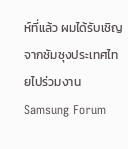ห์ที่แล้ว ผมได้รับเชิญจากซัมซุงประเทศไทยไปร่วมงาน Samsung Forum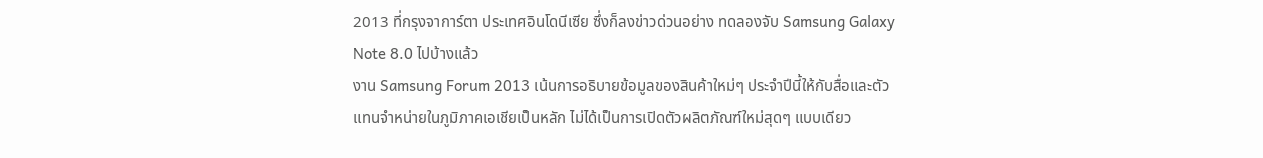2013 ที่กรุงจาการ์ตา ประเทศอินโดนีเซีย ซึ่งก็ลงข่าวด่วนอย่าง ทดลองจับ Samsung Galaxy Note 8.0 ไปบ้างแล้ว
งาน Samsung Forum 2013 เน้นการอธิบายข้อมูลของสินค้าใหม่ๆ ประจำปีนี้ให้กับสื่อและตัวแทนจำหน่ายในภูมิภาคเอเชียเป็นหลัก ไม่ได้เป็นการเปิดตัวผลิตภัณฑ์ใหม่สุดๆ แบบเดียว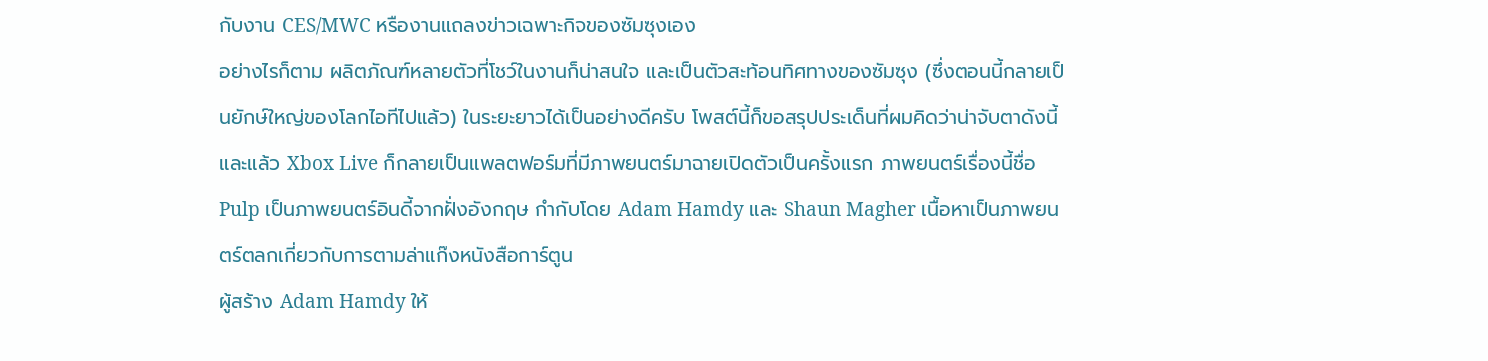กับงาน CES/MWC หรืองานแถลงข่าวเฉพาะกิจของซัมซุงเอง
อย่างไรก็ตาม ผลิตภัณฑ์หลายตัวที่โชว์ในงานก็น่าสนใจ และเป็นตัวสะท้อนทิศทางของซัมซุง (ซึ่งตอนนี้กลายเป็นยักษ์ใหญ่ของโลกไอทีไปแล้ว) ในระยะยาวได้เป็นอย่างดีครับ โพสต์นี้ก็ขอสรุปประเด็นที่ผมคิดว่าน่าจับตาดังนี้
และแล้ว Xbox Live ก็กลายเป็นแพลตฟอร์มที่มีภาพยนตร์มาฉายเปิดตัวเป็นครั้งแรก ภาพยนตร์เรื่องนี้ชื่อ Pulp เป็นภาพยนตร์อินดี้จากฝั่งอังกฤษ กำกับโดย Adam Hamdy และ Shaun Magher เนื้อหาเป็นภาพยนตร์ตลกเกี่ยวกับการตามล่าแก๊งหนังสือการ์ตูน
ผู้สร้าง Adam Hamdy ให้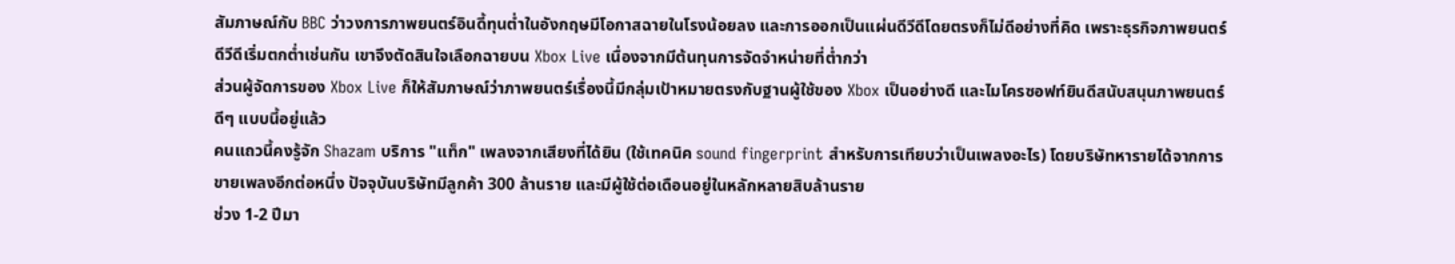สัมภาษณ์กับ BBC ว่าวงการภาพยนตร์อินดี้ทุนต่ำในอังกฤษมีโอกาสฉายในโรงน้อยลง และการออกเป็นแผ่นดีวีดีโดยตรงก็ไม่ดีอย่างที่คิด เพราะธุรกิจภาพยนตร์ดีวีดีเริ่มตกต่ำเช่นกัน เขาจึงตัดสินใจเลือกฉายบน Xbox Live เนื่องจากมีต้นทุนการจัดจำหน่ายที่ต่ำกว่า
ส่วนผู้จัดการของ Xbox Live ก็ให้สัมภาษณ์ว่าภาพยนตร์เรื่องนี้มีกลุ่มเป้าหมายตรงกับฐานผู้ใช้ของ Xbox เป็นอย่างดี และไมโครซอฟท์ยินดีสนับสนุนภาพยนตร์ดีๆ แบบนี้อยู่แล้ว
คนแถวนี้คงรู้จัก Shazam บริการ "แท็ก" เพลงจากเสียงที่ได้ยิน (ใช้เทคนิค sound fingerprint สำหรับการเทียบว่าเป็นเพลงอะไร) โดยบริษัทหารายได้จากการขายเพลงอีกต่อหนึ่ง ปัจจุบันบริษัทมีลูกค้า 300 ล้านราย และมีผู้ใช้ต่อเดือนอยู่ในหลักหลายสิบล้านราย
ช่วง 1-2 ปีมา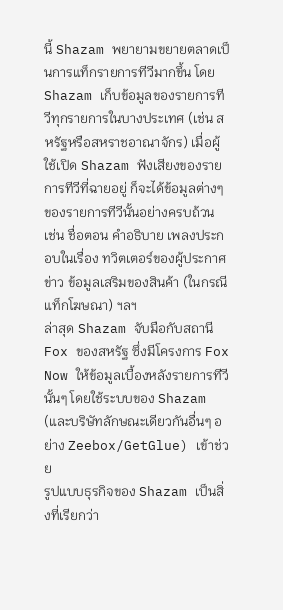นี้ Shazam พยายามขยายตลาดเป็นการแท็กรายการทีวีมากขึ้น โดย Shazam เก็บข้อมูลของรายการทีวีทุกรายการในบางประเทศ (เช่น สหรัฐหรือสหราชอาณาจักร) เมื่อผู้ใช้เปิด Shazam ฟังเสียงของรายการทีวีที่ฉายอยู่ ก็จะได้ข้อมูลต่างๆ ของรายการทีวีนั้นอย่างครบถ้วน เช่น ชื่อตอน คำอธิบาย เพลงประกอบในเรื่อง ทวิตเตอร์ของผู้ประกาศข่าว ข้อมูลเสริมของสินค้า (ในกรณีแท็กโฆษณา) ฯลฯ
ล่าสุด Shazam จับมือกับสถานี Fox ของสหรัฐ ซึ่งมีโครงการ Fox Now ให้ข้อมูลเบื้องหลังรายการทีวีนั้นๆ โดยใช้ระบบของ Shazam (และบริษัทลักษณะเดียวกันอื่นๆ อย่าง Zeebox/GetGlue) เข้าช่วย
รูปแบบธุรกิจของ Shazam เป็นสิ่งที่เรียกว่า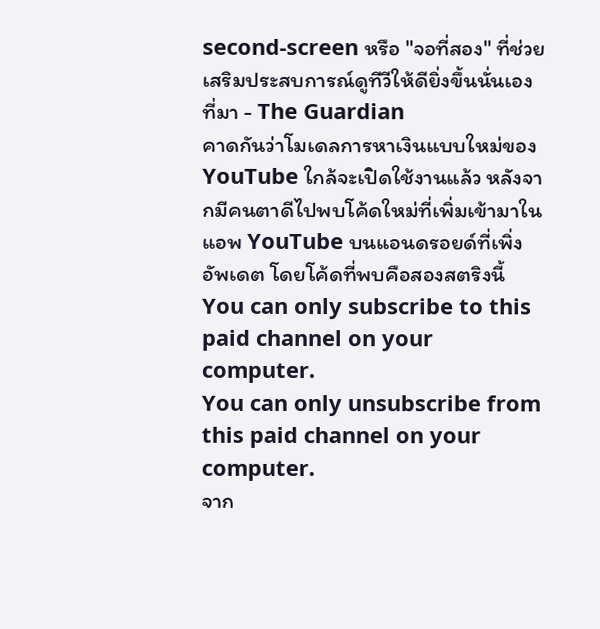second-screen หรือ "จอที่สอง" ที่ช่วยเสริมประสบการณ์ดูทีวีให้ดียิ่งขึ้นนั่นเอง
ที่มา - The Guardian
คาดกันว่าโมเดลการหาเงินแบบใหม่ของ YouTube ใกล้จะเปิดใช้งานแล้ว หลังจากมีคนตาดีไปพบโค้ดใหม่ที่เพิ่มเข้ามาในแอพ YouTube บนแอนดรอยด์ที่เพิ่งอัพเดต โดยโค้ดที่พบคือสองสตริงนี้
You can only subscribe to this paid channel on your computer.
You can only unsubscribe from this paid channel on your computer.
จาก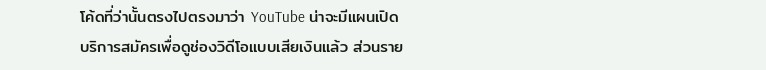โค้ดที่ว่านั้นตรงไปตรงมาว่า YouTube น่าจะมีแผนเปิดบริการสมัครเพื่อดูช่องวิดีโอแบบเสียเงินแล้ว ส่วนราย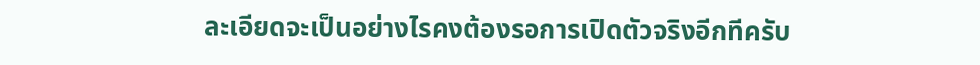ละเอียดจะเป็นอย่างไรคงต้องรอการเปิดตัวจริงอีกทีครับ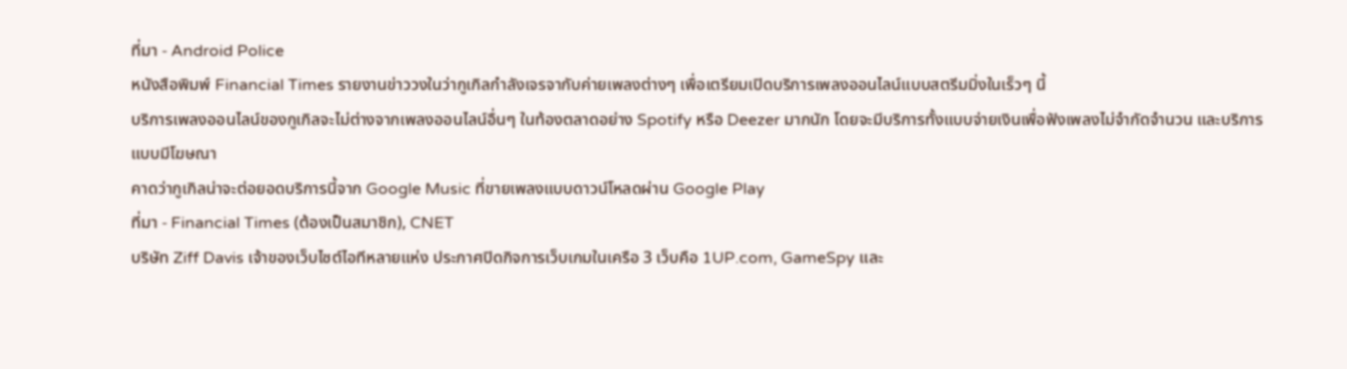ที่มา - Android Police
หนังสือพิมพ์ Financial Times รายงานข่าววงในว่ากูเกิลกำลังเจรจากับค่ายเพลงต่างๆ เพื่อเตรียมเปิดบริการเพลงออนไลน์แบบสตรีมมิ่งในเร็วๆ นี้
บริการเพลงออนไลน์ของกูเกิลจะไม่ต่างจากเพลงออนไลน์อื่นๆ ในท้องตลาดอย่าง Spotify หรือ Deezer มากนัก โดยจะมีบริการทั้งแบบจ่ายเงินเพื่อฟังเพลงไม่จำกัดจำนวน และบริการแบบมีโฆษณา
คาดว่ากูเกิลน่าจะต่อยอดบริการนี้จาก Google Music ที่ขายเพลงแบบดาวน์โหลดผ่าน Google Play
ที่มา - Financial Times (ต้องเป็นสมาชิก), CNET
บริษัท Ziff Davis เจ้าของเว็บไซต์ไอทีหลายแห่ง ประกาศปิดกิจการเว็บเกมในเครือ 3 เว็บคือ 1UP.com, GameSpy และ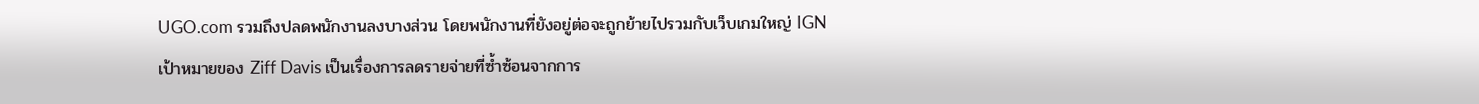UGO.com รวมถึงปลดพนักงานลงบางส่วน โดยพนักงานที่ยังอยู่ต่อจะถูกย้ายไปรวมกับเว็บเกมใหญ่ IGN
เป้าหมายของ Ziff Davis เป็นเรื่องการลดรายจ่ายที่ซ้ำซ้อนจากการ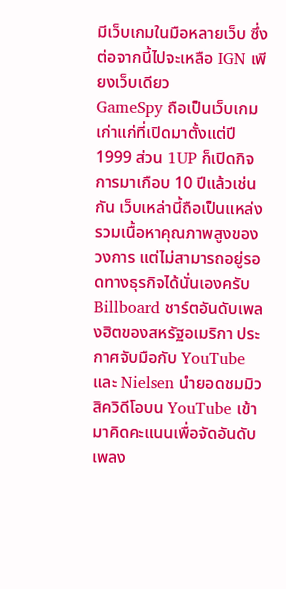มีเว็บเกมในมือหลายเว็บ ซึ่งต่อจากนี้ไปจะเหลือ IGN เพียงเว็บเดียว
GameSpy ถือเป็นเว็บเกมเก่าแก่ที่เปิดมาตั้งแต่ปี 1999 ส่วน 1UP ก็เปิดกิจการมาเกือบ 10 ปีแล้วเช่นกัน เว็บเหล่านี้ถือเป็นแหล่งรวมเนื้อหาคุณภาพสูงของวงการ แต่ไม่สามารถอยู่รอดทางธุรกิจได้นั่นเองครับ
Billboard ชาร์ตอันดับเพลงฮิตของสหรัฐอเมริกา ประกาศจับมือกับ YouTube และ Nielsen นำยอดชมมิวสิควิดีโอบน YouTube เข้ามาคิดคะแนนเพื่อจัดอันดับเพลง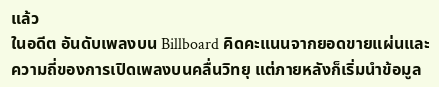แล้ว
ในอดีต อันดับเพลงบน Billboard คิดคะแนนจากยอดขายแผ่นและความถี่ของการเปิดเพลงบนคลื่นวิทยุ แต่ภายหลังก็เริ่มนำข้อมูล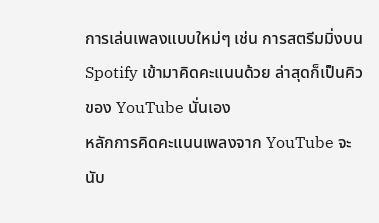การเล่นเพลงแบบใหม่ๆ เช่น การสตรีมมิ่งบน Spotify เข้ามาคิดคะแนนด้วย ล่าสุดก็เป็นคิวของ YouTube นั่นเอง
หลักการคิดคะแนนเพลงจาก YouTube จะนับ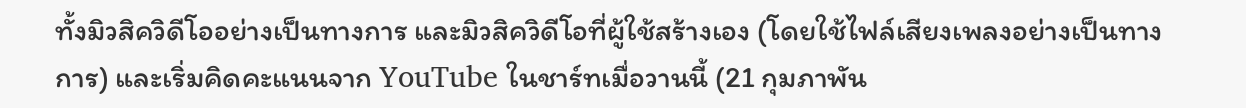ทั้งมิวสิควิดีโออย่างเป็นทางการ และมิวสิควิดีโอที่ผู้ใช้สร้างเอง (โดยใช้ไฟล์เสียงเพลงอย่างเป็นทางการ) และเริ่มคิดคะแนนจาก YouTube ในชาร์ทเมื่อวานนี้ (21 กุมภาพัน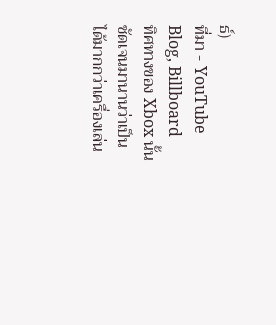ธ์)
ที่มา - YouTube Blog, Billboard
ทิศทางของ Xbox นั้นชัดเจนมานานว่าเป็นได้มากกว่าเครื่องเล่น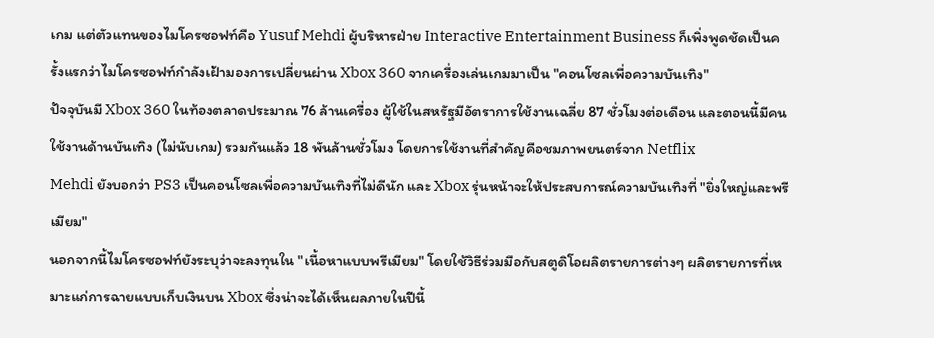เกม แต่ตัวแทนของไมโครซอฟท์คือ Yusuf Mehdi ผู้บริหารฝ่าย Interactive Entertainment Business ก็เพิ่งพูดชัดเป็นครั้งแรกว่าไมโครซอฟท์กำลังเฝ้ามองการเปลี่ยนผ่าน Xbox 360 จากเครื่องเล่นเกมมาเป็น "คอนโซลเพื่อความบันเทิง"
ปัจจุบันมี Xbox 360 ในท้องตลาดประมาณ 76 ล้านเครื่อง ผู้ใช้ในสหรัฐมีอัตราการใช้งานเฉลี่ย 87 ชั่วโมงต่อเดือน และตอนนี้มีคนใช้งานด้านบันเทิง (ไม่นับเกม) รวมกันแล้ว 18 พันล้านชั่วโมง โดยการใช้งานที่สำคัญคือชมภาพยนตร์จาก Netflix
Mehdi ยังบอกว่า PS3 เป็นคอนโซลเพื่อความบันเทิงที่ไม่ดีนัก และ Xbox รุ่นหน้าจะให้ประสบการณ์ความบันเทิงที่ "ยิ่งใหญ่และพรีเมียม"
นอกจากนี้ไมโครซอฟท์ยังระบุว่าจะลงทุนใน "เนื้อหาแบบพรีเมียม" โดยใช้วิธีร่วมมือกับสตูดิโอผลิตรายการต่างๆ ผลิตรายการที่เหมาะแก่การฉายแบบเก็บเงินบน Xbox ซึ่งน่าจะได้เห็นผลภายในปีนี้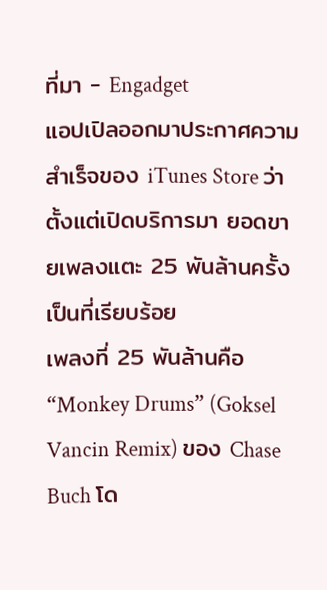ที่มา - Engadget
แอปเปิลออกมาประกาศความสำเร็จของ iTunes Store ว่าตั้งแต่เปิดบริการมา ยอดขายเพลงแตะ 25 พันล้านครั้งเป็นที่เรียบร้อย
เพลงที่ 25 พันล้านคือ “Monkey Drums” (Goksel Vancin Remix) ของ Chase Buch โด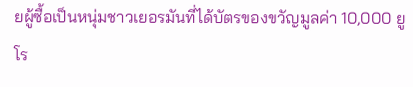ยผู้ซื้อเป็นหนุ่มชาวเยอรมันที่ได้บัตรของขวัญมูลค่า 10,000 ยูโร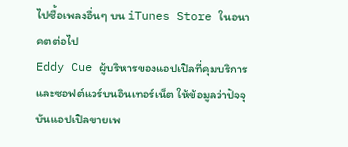ไปซื้อเพลงอื่นๆ บน iTunes Store ในอนาคตต่อไป
Eddy Cue ผู้บริหารของแอปเปิลที่คุมบริการและซอฟต์แวร์บนอินเทอร์เน็ต ให้ข้อมูลว่าปัจจุบันแอปเปิลขายเพ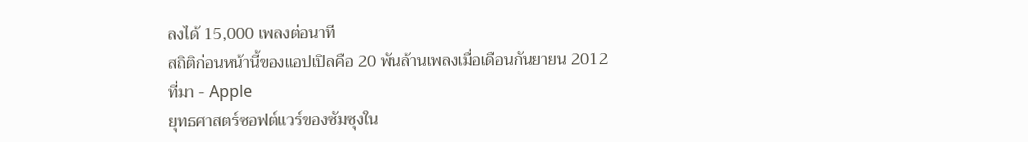ลงได้ 15,000 เพลงต่อนาที
สถิติก่อนหน้านี้ของแอปเปิลคือ 20 พันล้านเพลงเมื่อเดือนกันยายน 2012
ที่มา - Apple
ยุทธศาสตร์ซอฟต์แวร์ของซัมซุงใน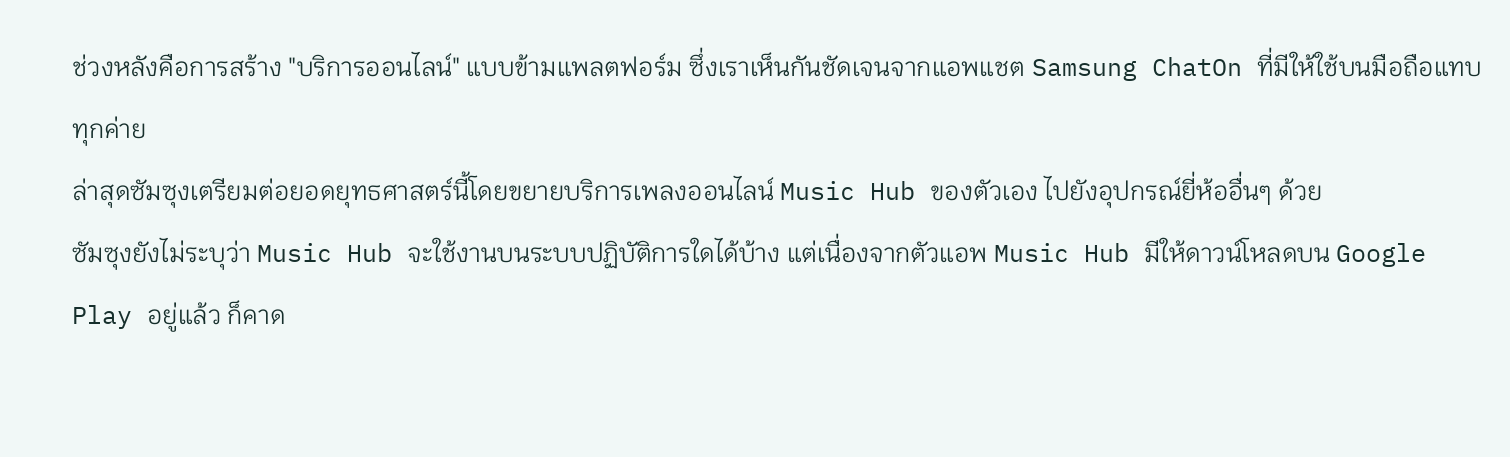ช่วงหลังคือการสร้าง "บริการออนไลน์" แบบข้ามแพลตฟอร์ม ซึ่งเราเห็นกันชัดเจนจากแอพแชต Samsung ChatOn ที่มีให้ใช้บนมือถือแทบทุกค่าย
ล่าสุดซัมซุงเตรียมต่อยอดยุทธศาสตร์นี้โดยขยายบริการเพลงออนไลน์ Music Hub ของตัวเอง ไปยังอุปกรณ์ยี่ห้ออื่นๆ ด้วย
ซัมซุงยังไม่ระบุว่า Music Hub จะใช้งานบนระบบปฏิบัติการใดได้บ้าง แต่เนื่องจากตัวแอพ Music Hub มีให้ดาวน์โหลดบน Google Play อยู่แล้ว ก็คาด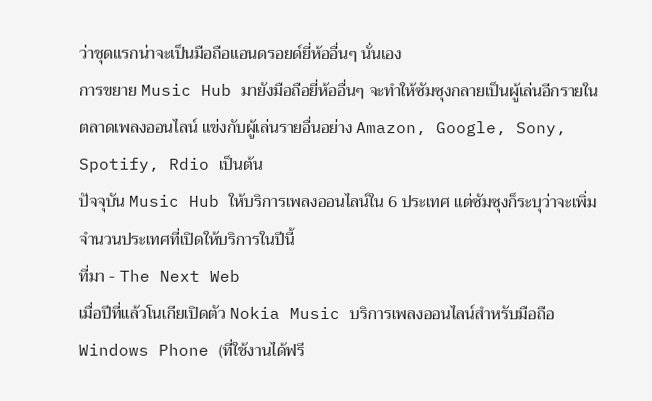ว่าชุดแรกน่าจะเป็นมือถือแอนดรอยด์ยี่ห้ออื่นๆ นั่นเอง
การขยาย Music Hub มายังมือถือยี่ห้ออื่นๆ จะทำให้ซัมซุงกลายเป็นผู้เล่นอีกรายในตลาดเพลงออนไลน์ แข่งกับผู้เล่นรายอื่นอย่าง Amazon, Google, Sony, Spotify, Rdio เป็นต้น
ปัจจุบัน Music Hub ให้บริการเพลงออนไลน์ใน 6 ประเทศ แต่ซัมซุงก็ระบุว่าจะเพิ่มจำนวนประเทศที่เปิดให้บริการในปีนี้
ที่มา - The Next Web
เมื่อปีที่แล้วโนเกียเปิดตัว Nokia Music บริการเพลงออนไลน์สำหรับมือถือ Windows Phone (ที่ใช้งานได้ฟรี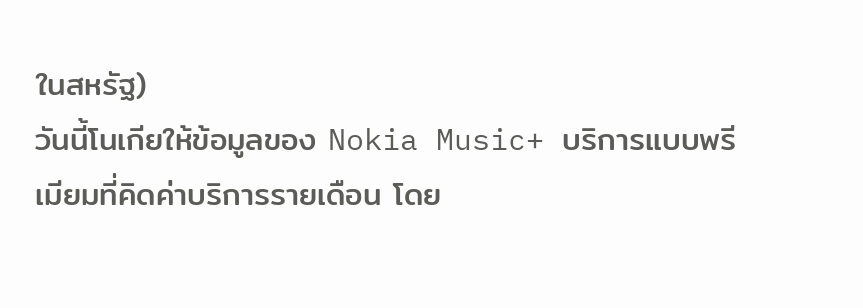ในสหรัฐ)
วันนี้โนเกียให้ข้อมูลของ Nokia Music+ บริการแบบพรีเมียมที่คิดค่าบริการรายเดือน โดย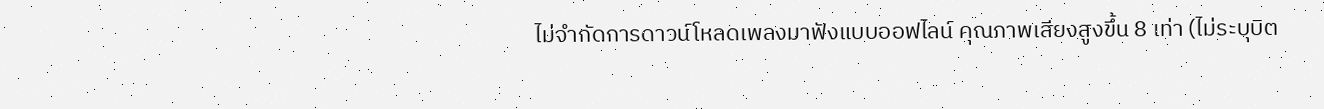ไม่จำกัดการดาวน์โหลดเพลงมาฟังแบบออฟไลน์ คุณภาพเสียงสูงขึ้น 8 เท่า (ไม่ระบุบิต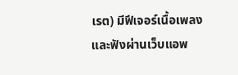เรต) มีฟีเจอร์เนื้อเพลง และฟังผ่านเว็บแอพ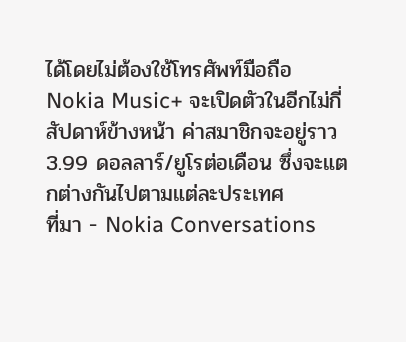ได้โดยไม่ต้องใช้โทรศัพท์มือถือ
Nokia Music+ จะเปิดตัวในอีกไม่กี่สัปดาห์ข้างหน้า ค่าสมาชิกจะอยู่ราว 3.99 ดอลลาร์/ยูโรต่อเดือน ซึ่งจะแตกต่างกันไปตามแต่ละประเทศ
ที่มา - Nokia Conversations